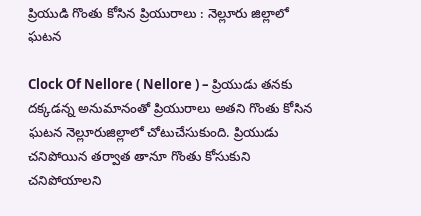ప్రియుడి గొంతు కోసిన ప్రియురాలు : నెల్లూరు జిల్లాలో ఘటన

Clock Of Nellore ( Nellore ) – ప్రియుడు తనకు దక్కడన్న అనుమానంతో ప్రియురాలు అతని గొంతు కోసిన ఘటన నెల్లూరుజిల్లాలో చోటుచేసుకుంది. ప్రియుడు చనిపోయిన తర్వాత తానూ గొంతు కోసుకుని చనిపోయాలని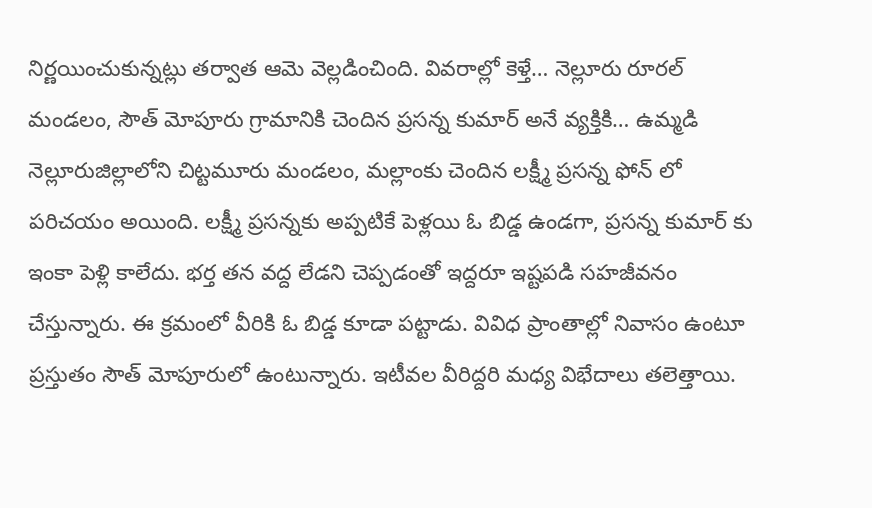నిర్ణయించుకున్నట్లు తర్వాత ఆమె వెల్లడించింది. వివరాల్లో కెళ్తే… నెల్లూరు రూరల్ మండలం, సౌత్ మోపూరు గ్రామానికి చెందిన ప్రసన్న కుమార్ అనే వ్యక్తికి… ఉమ్మడి నెల్లూరుజిల్లాలోని చిట్టమూరు మండలం, మల్లాంకు చెందిన లక్ష్మీ ప్రసన్న ఫోన్ లో పరిచయం అయింది. లక్ష్మీ ప్రసన్నకు అప్పటికే పెళ్లయి ఓ బిడ్డ ఉండగా, ప్రసన్న కుమార్ కు ఇంకా పెళ్లి కాలేదు. భర్త తన వద్ద లేడని చెప్పడంతో ఇద్దరూ ఇష్టపడి సహజీవనం చేస్తున్నారు. ఈ క్రమంలో వీరికి ఓ బిడ్డ కూడా పట్టాడు. వివిధ ప్రాంతాల్లో నివాసం ఉంటూ ప్రస్తుతం సౌత్ మోపూరులో ఉంటున్నారు. ఇటీవల వీరిద్దరి మధ్య విభేదాలు తలెత్తాయి.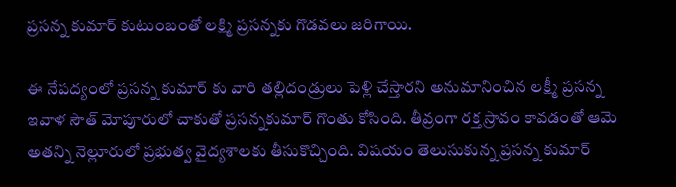ప్రసన్న కుమార్ కుటుంబంతో లక్ష్మి ప్రసన్నకు గొడవలు జరిగాయి.

ఈ నేపద్యంలో ప్రసన్న కుమార్ కు వారి తల్లిదండ్రులు పెళ్లి చేస్తారని అనుమానించిన లక్ష్మీ ప్రసన్న ఇవాళ సౌత్ మోపూరులో చాకుతో ప్రసన్నకుమార్ గొంతు కోసింది. తీవ్రంగా రక్త స్రావం కావడంతో ఆమె అతన్ని నెల్లూరులో ప్రభుత్వ వైద్యశాలకు తీసుకొచ్చింది. విషయం తెలుసుకున్న ప్రసన్న కుమార్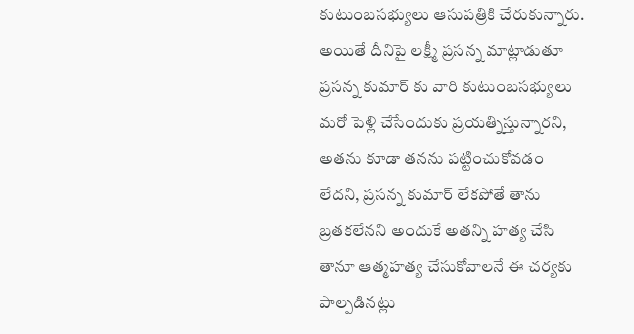కుటుంబసభ్యులు ఆసుపత్రికి చేరుకున్నారు. అయితే దీనిపై లక్ష్మీ ప్రసన్న మాట్లాడుతూ ప్రసన్న కుమార్ కు వారి కుటుంబసభ్యులు మరో పెళ్లి చేసేందుకు ప్రయత్నిస్తున్నారని, అతను కూడా తనను పట్టించుకోవడం లేదని, ప్రసన్న కుమార్ లేకపోతే తాను బ్రతకలేనని అందుకే అతన్ని హత్య చేసి తానూ ఆత్మహత్య చేసుకోవాలనే ఈ చర్యకు పాల్పడినట్లు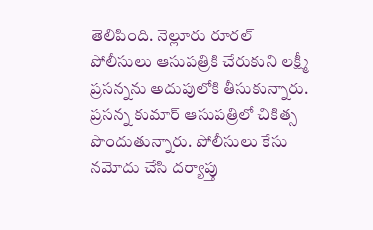తెలిపింది. నెల్లూరు రూరల్ పోలీసులు ఆసుపత్రికి చేరుకుని లక్ష్మీ ప్రసన్నను అదుపులోకి తీసుకున్నారు. ప్రసన్న కుమార్ ఆసుపత్రిలో చికిత్స పొందుతున్నారు. పోలీసులు కేసు నమోదు చేసి దర్యాప్తు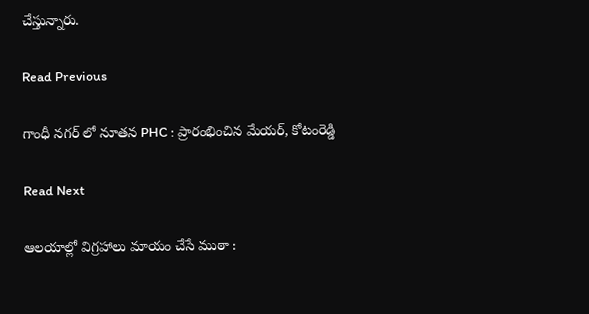చేస్తున్నారు.

Read Previous

గాంధీ నగర్ లో నూతన PHC : ప్రారంభించిన మేయర్, కోటంరెడ్డి

Read Next

ఆలయాల్లో విగ్రహాలు మాయం చేసే ముఠా :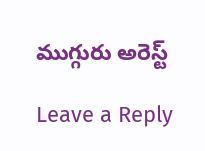ముగ్గురు అరెస్ట్

Leave a Reply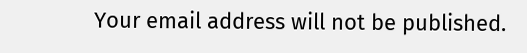Your email address will not be published.